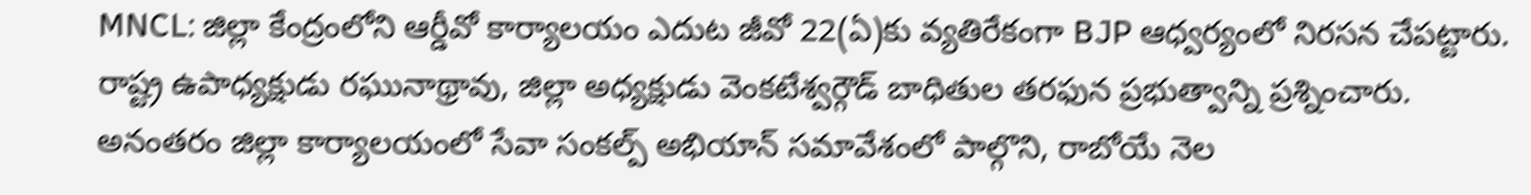MNCL: జిల్లా కేంద్రంలోని ఆర్డీవో కార్యాలయం ఎదుట జీవో 22(ఏ)కు వ్యతిరేకంగా BJP ఆధ్వర్యంలో నిరసన చేపట్టారు. రాష్ట్ర ఉపాధ్యక్షుడు రఘునాథ్రావు, జిల్లా అధ్యక్షుడు వెంకటేశ్వర్గౌడ్ బాధితుల తరఫున ప్రభుత్వాన్ని ప్రశ్నించారు. అనంతరం జిల్లా కార్యాలయంలో సేవా సంకల్ప్ అభియాన్ సమావేశంలో పాల్గొని, రాబోయే నెల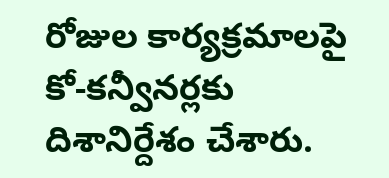రోజుల కార్యక్రమాలపై కో-కన్వీనర్లకు దిశానిర్దేశం చేశారు.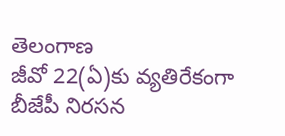తెలంగాణ
జీవో 22(ఏ)కు వ్యతిరేకంగా బీజేపీ నిరసన